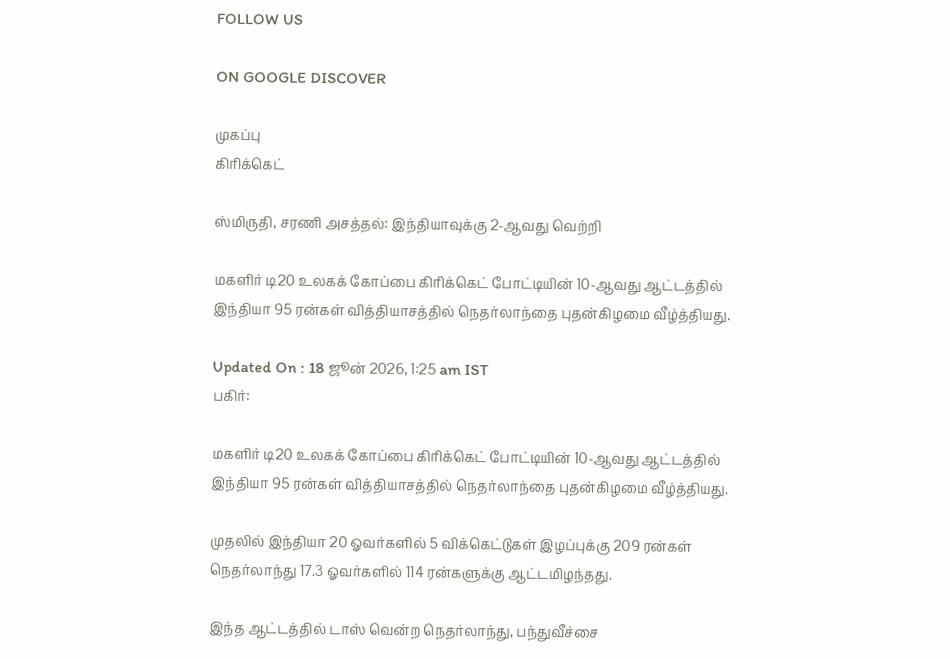FOLLOW US

ON GOOGLE DISCOVER

முகப்பு
கிரிக்கெட்

ஸ்மிருதி, சரணி அசத்தல்: இந்தியாவுக்கு 2-ஆவது வெற்றி

மகளிர் டி20 உலகக் கோப்பை கிரிக்கெட் போட்டியின் 10-ஆவது ஆட்டத்தில் இந்தியா 95 ரன்கள் வித்தியாசத்தில் நெதர்லாந்தை புதன்கிழமை வீழ்த்தியது.

Updated On : 18 ஜூன் 2026, 1:25 am IST
பகிர்:

மகளிர் டி20 உலகக் கோப்பை கிரிக்கெட் போட்டியின் 10-ஆவது ஆட்டத்தில் இந்தியா 95 ரன்கள் வித்தியாசத்தில் நெதர்லாந்தை புதன்கிழமை வீழ்த்தியது.

முதலில் இந்தியா 20 ஓவர்களில் 5 விக்கெட்டுகள் இழப்புக்கு 209 ரன்கள் நெதர்லாந்து 17.3 ஓவர்களில் 114 ரன்களுக்கு ஆட்டமிழந்தது.

இந்த ஆட்டத்தில் டாஸ் வென்ற நெதர்லாந்து, பந்துவீச்சை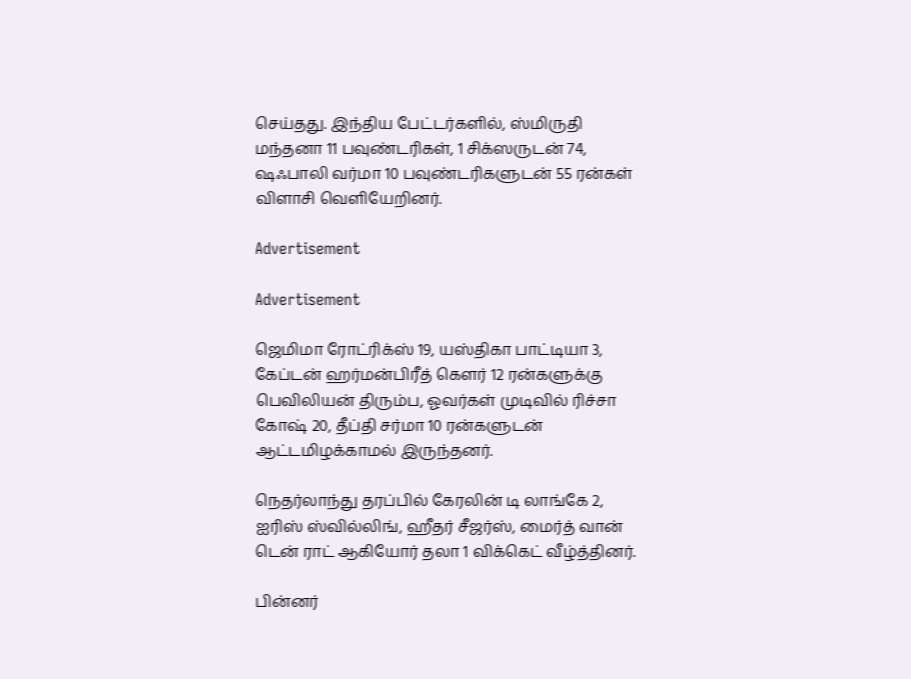செய்தது. இந்திய பேட்டர்களில், ஸ்மிருதி மந்தனா 11 பவுண்டரிகள், 1 சிக்ஸருடன் 74, ஷஃபாலி வர்மா 10 பவுண்டரிகளுடன் 55 ரன்கள் விளாசி வெளியேறினர்.

Advertisement

Advertisement

ஜெமிமா ரோட்ரிக்ஸ் 19, யஸ்திகா பாட்டியா 3, கேப்டன் ஹர்மன்பிரீத் கௌர் 12 ரன்களுக்கு பெவிலியன் திரும்ப, ஓவர்கள் முடிவில் ரிச்சா கோஷ் 20, தீப்தி சர்மா 10 ரன்களுடன் ஆட்டமிழக்காமல் இருந்தனர்.

நெதர்லாந்து தரப்பில் கேரலின் டி லாங்கே 2, ஐரிஸ் ஸ்வில்லிங், ஹீதர் சீஜர்ஸ், மைர்த் வான் டென் ராட் ஆகியோர் தலா 1 விக்கெட் வீழ்த்தினர்.

பின்னர்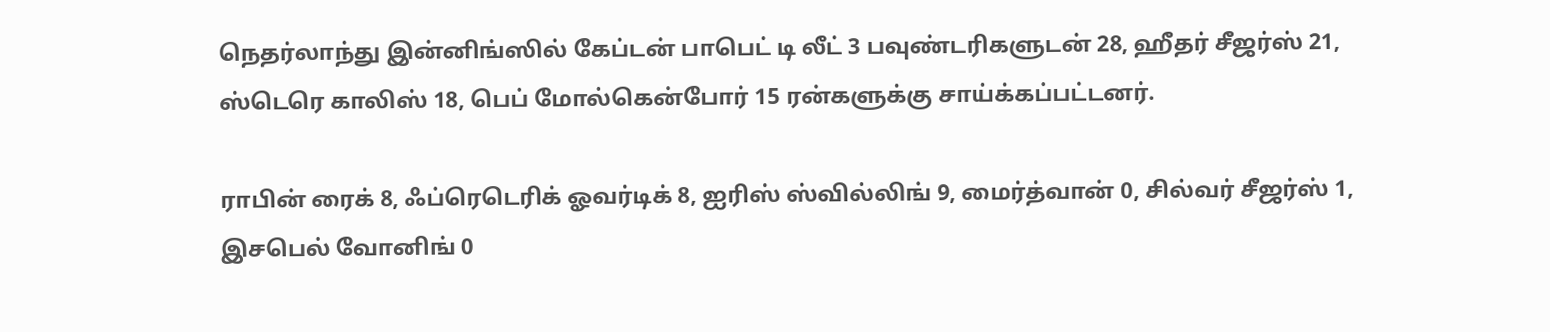நெதர்லாந்து இன்னிங்ஸில் கேப்டன் பாபெட் டி லீட் 3 பவுண்டரிகளுடன் 28, ஹீதர் சீஜர்ஸ் 21, ஸ்டெரெ காலிஸ் 18, பெப் மோல்கென்போர் 15 ரன்களுக்கு சாய்க்கப்பட்டனர்.

ராபின் ரைக் 8, ஃப்ரெடெரிக் ஓவர்டிக் 8, ஐரிஸ் ஸ்வில்லிங் 9, மைர்த்வான் 0, சில்வர் சீஜர்ஸ் 1, இசபெல் வோனிங் 0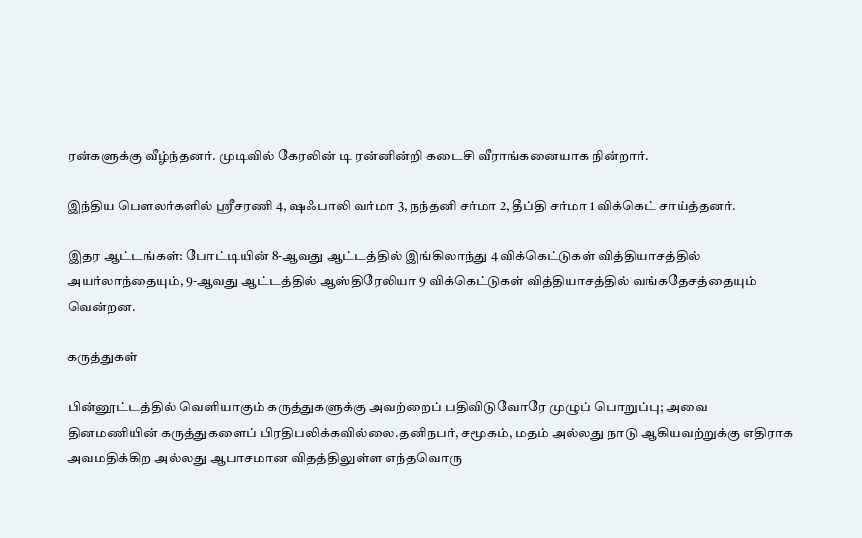ரன்களுக்கு வீழ்ந்தனர். முடிவில் கேரலின் டி ரன்னின்றி கடைசி வீராங்கனையாக நின்றார்.

இந்திய பௌலர்களில் ஸ்ரீசரணி 4, ஷஃபாலி வர்மா 3, நந்தனி சர்மா 2, தீப்தி சர்மா 1 விக்கெட் சாய்த்தனர்.

இதர ஆட்டங்கள்: போட்டியின் 8-ஆவது ஆட்டத்தில் இங்கிலாந்து 4 விக்கெட்டுகள் வித்தியாசத்தில் அயர்லாந்தையும், 9-ஆவது ஆட்டத்தில் ஆஸ்திரேலியா 9 விக்கெட்டுகள் வித்தியாசத்தில் வங்கதேசத்தையும் வென்றன.

கருத்துகள்

பின்னூட்டத்தில் வெளியாகும் கருத்துகளுக்கு அவற்றைப் பதிவிடுவோரே முழுப் பொறுப்பு; அவை தினமணியின் கருத்துகளைப் பிரதிபலிக்கவில்லை.தனிநபர், சமூகம், மதம் அல்லது நாடு ஆகியவற்றுக்கு எதிராக அவமதிக்கிற அல்லது ஆபாசமான விதத்திலுள்ள எந்தவொரு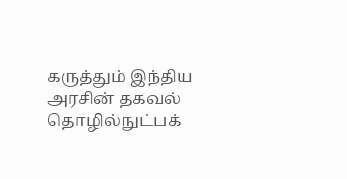கருத்தும் இந்திய அரசின் தகவல் தொழில்நுட்பக்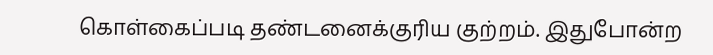கொள்கைப்படி தண்டனைக்குரிய குற்றம். இதுபோன்ற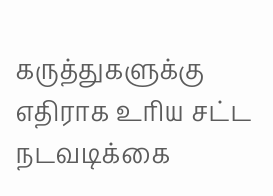கருத்துகளுக்கு எதிராக உரிய சட்ட நடவடிக்கை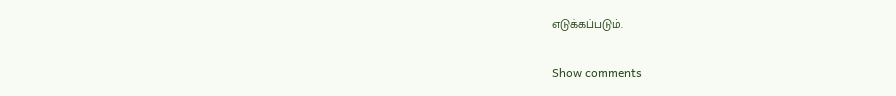எடுக்கப்படும்.

Show comments